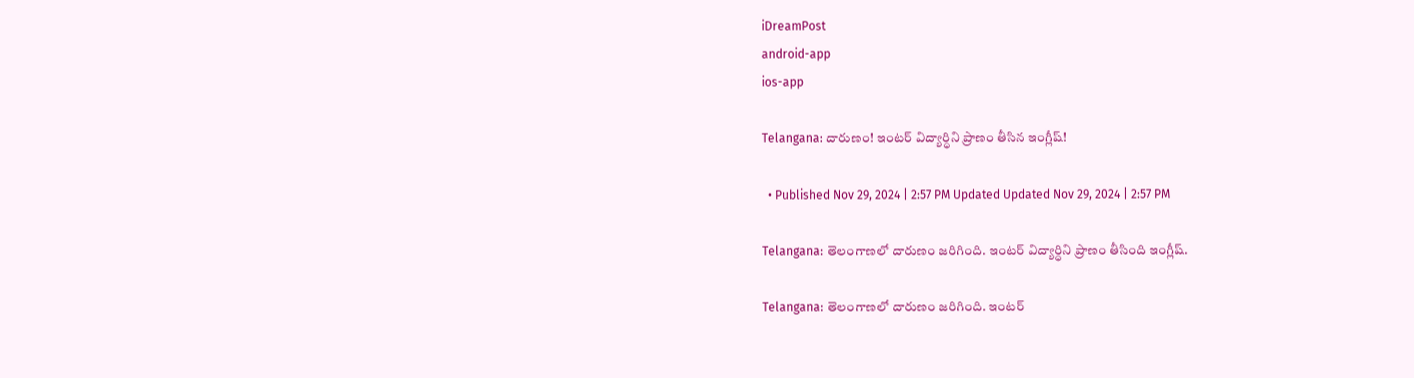iDreamPost
android-app
ios-app

Telangana: దారుణం! ఇంటర్ విద్యార్ధిని ప్రాణం తీసిన ఇంగ్లీష్!

  • Published Nov 29, 2024 | 2:57 PM Updated Updated Nov 29, 2024 | 2:57 PM

Telangana: తెలంగాణలో దారుణం జరిగింది. ఇంటర్ విద్యార్ధిని ప్రాణం తీసింది ఇంగ్లీష్.

Telangana: తెలంగాణలో దారుణం జరిగింది. ఇంటర్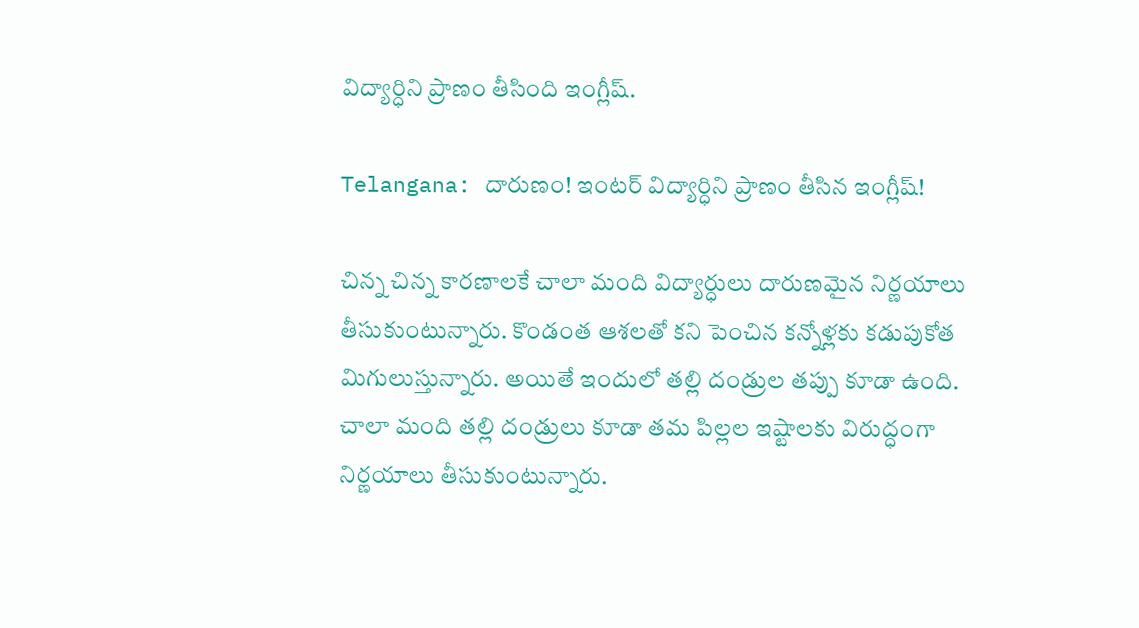విద్యార్ధిని ప్రాణం తీసింది ఇంగ్లీష్.

Telangana: దారుణం! ఇంటర్ విద్యార్ధిని ప్రాణం తీసిన ఇంగ్లీష్!

చిన్న చిన్న కారణాలకే చాలా మంది విద్యార్ధులు దారుణమైన నిర్ణయాలు తీసుకుంటున్నారు. కొండంత ఆశలతో కని పెంచిన కన్నోళ్లకు కడుపుకోత మిగులుస్తున్నారు. అయితే ఇందులో తల్లి దండ్రుల తప్పు కూడా ఉంది. చాలా మంది తల్లి దండ్రులు కూడా తమ పిల్లల ఇష్టాలకు విరుద్ధంగా నిర్ణయాలు తీసుకుంటున్నారు.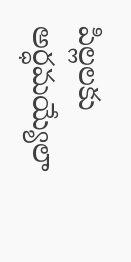పిల్లలకు అర్ధమయ్యేలా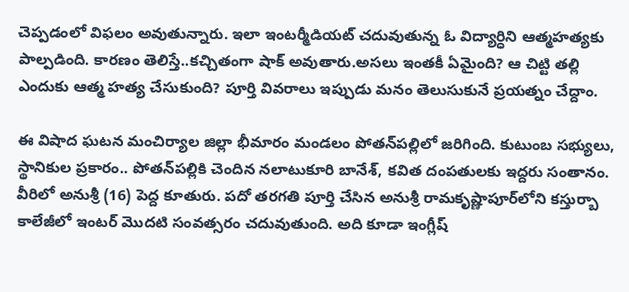చెప్పడంలో విఫలం అవుతున్నారు. ఇలా ఇంటర్మీడియట్ చదువుతున్న ఓ విద్యార్ధిని ఆత్మహత్యకు పాల్పడింది. కారణం తెలిస్తే..కచ్చితంగా షాక్ అవుతారు.అసలు ఇంతకీ ఏమైంది? ఆ చిట్టి తల్లి ఎందుకు ఆత్మ హత్య చేసుకుంది? పూర్తి వివరాలు ఇప్పుడు మనం తెలుసుకునే ప్రయత్నం చేద్దాం.

ఈ విషాద ఘటన మంచిర్యాల జిల్లా భీమారం మండలం పోతన్‌పల్లిలో జరిగింది. కుటుంబ సభ్యులు, స్థానికుల ప్రకారం.. పోతన్‌పల్లికి చెందిన నలాటుకూరి బానేశ్‌, కవిత దంపతులకు ఇద్దరు సంతానం. వీరిలో అనుశ్రీ (16) పెద్ద కూతురు. పదో తరగతి పూర్తి చేసిన అనుశ్రీ రామకృష్ణాపూర్‌లోని కస్తుర్బా కాలేజీలో ఇంటర్‌ మొదటి సంవత్సరం చదువుతుంది. అది కూడా ఇంగ్లీష్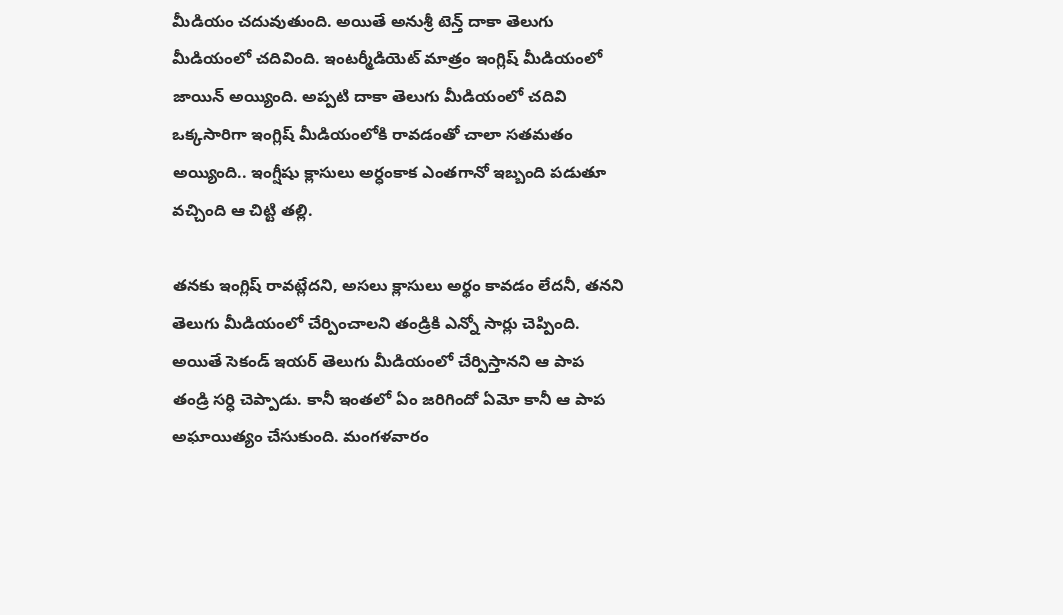మీడియం చదువుతుంది. అయితే అనుశ్రీ టెన్త్‌ దాకా తెలుగు మీడియంలో చదివింది. ఇంటర్మీడియెట్ మాత్రం ఇంగ్లిష్‌ మీడియంలో జాయిన్‌ అయ్యింది. అప్పటి దాకా తెలుగు మీడియంలో చదివి ఒక్కసారిగా ఇంగ్లిష్‌ మీడియంలోకి రావడంతో చాలా సతమతం అయ్యింది.. ఇంగ్షీషు క్లాసులు అర్ధంకాక ఎంతగానో ఇబ్బంది పడుతూ వచ్చింది ఆ చిట్టి తల్లి.

తనకు ఇంగ్లిష్‌ రావట్లేదని, అసలు క్లాసులు అర్థం కావడం లేదనీ, తనని తెలుగు మీడియంలో చేర్పించాలని తండ్రికి ఎన్నో సార్లు చెప్పింది. అయితే సెకండ్ ఇయర్ తెలుగు మీడియంలో చేర్పిస్తానని ఆ పాప తండ్రి సర్ధి చెప్పాడు. కానీ ఇంతలో ఏం జరిగిందో ఏమో కానీ ఆ పాప అఘాయిత్యం చేసుకుంది. మంగళవారం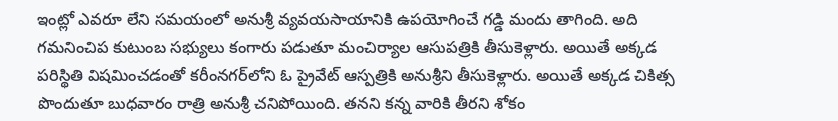ఇంట్లో ఎవరూ లేని సమయంలో అనుశ్రీ వ్యవయసాయానికి ఉపయోగించే గడ్డి మందు తాగింది. అది గమనించిప కుటుంబ సభ్యులు కంగారు పడుతూ మంచిర్యాల ఆసుపత్రికి తీసుకెళ్లారు. అయితే అక్కడ పరిస్థితి విషమించడంతో కరీంనగర్‌లోని ఓ ప్రైవేట్‌ ఆస్పత్రికి అనుశ్రీని తీసుకెళ్లారు. అయితే అక్కడ చికిత్స పొందుతూ బుధవారం రాత్రి అనుశ్రీ చనిపోయింది. తనని కన్న వారికి తీరని శోకం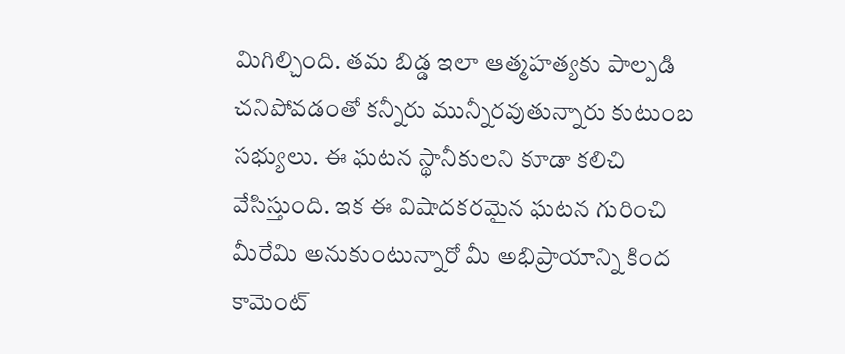మిగిల్చింది. తమ బిడ్డ ఇలా ఆత్మహత్యకు పాల్పడి చనిపోవడంతో కన్నీరు మున్నీరవుతున్నారు కుటుంబ సభ్యులు. ఈ ఘటన స్థానీకులని కూడా కలిచి వేసిస్తుంది. ఇక ఈ విషాదకరమైన ఘటన గురించి మీరేమి అనుకుంటున్నారో మీ అభిప్రాయాన్ని కింద కామెంట్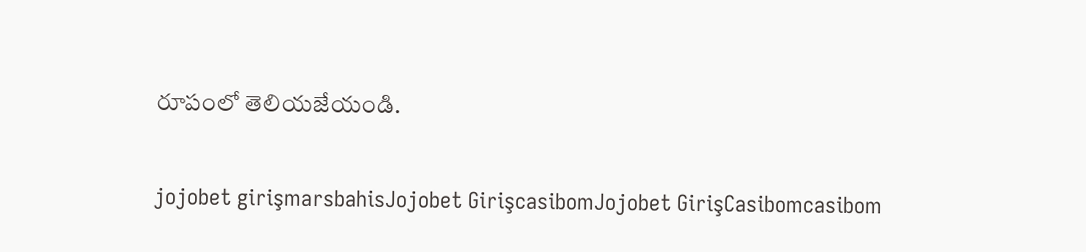రూపంలో తెలియజేయండి.

jojobet girişmarsbahisJojobet GirişcasibomJojobet GirişCasibomcasibom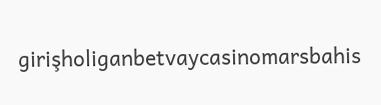girişholiganbetvaycasinomarsbahis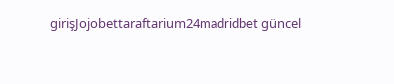girişJojobettaraftarium24madridbet güncel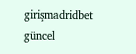girişmadridbet güncel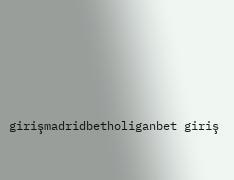girişmadridbetholiganbet giriş